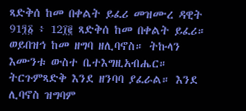ጻድቅሰ ከመ በቀልት ይፈሪ መዝሙረ ዳዊት 91፺፩ ፥ 12፲፪ ጻድቅሰ ከመ በቀልት ይፈሪ። ወይበዝኅ ከመ ዘግባ ዘሊባኖስ። ትኩላን እሙንቱ ውስተ ቤተእግዚአብሔር። ትርጉምጻድቅ እንደ ዘንባባ ያፈራል። እንደ ሊባኖስ ዝግባም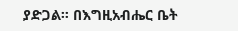ያድጋል። በእግዚአብሔር ቤት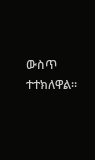ውስጥ ተተክለዋል።